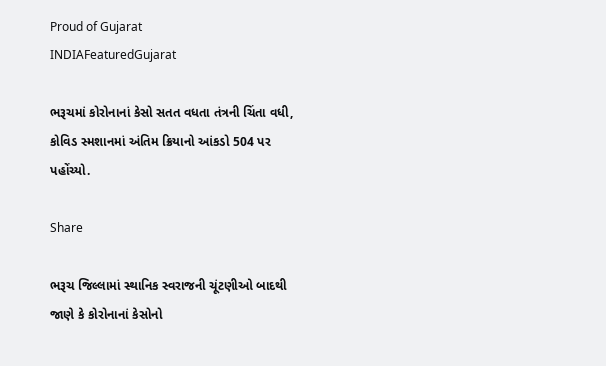Proud of Gujarat
INDIAFeaturedGujarat

ભરૂચમાં કોરોનાનાં કેસો સતત વધતા તંત્રની ચિંતા વધી, કોવિડ સ્મશાનમાં અંતિમ ક્રિયાનો આંકડો 504 પર પહોંચ્યો.

Share

ભરૂચ જિલ્લામાં સ્થાનિક સ્વરાજની ચૂંટણીઓ બાદથી જાણે કે કોરોનાનાં કેસોનો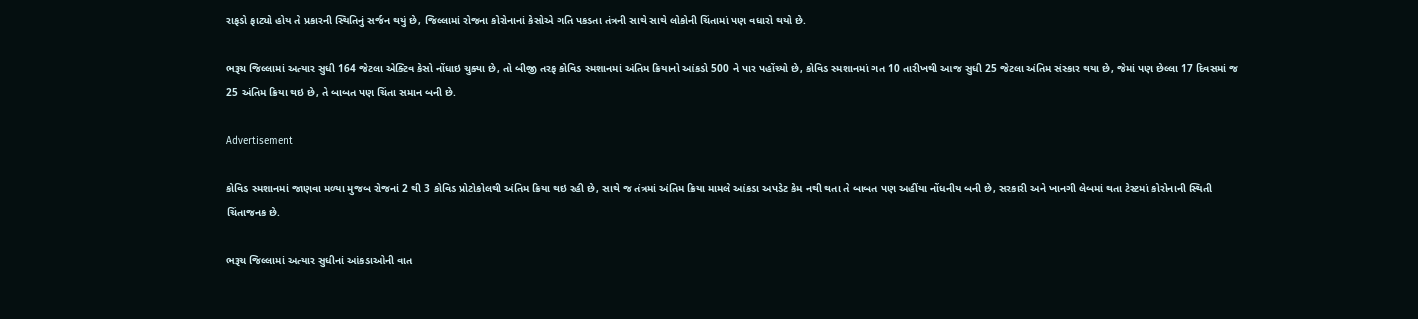રાફડો ફાટ્યો હોય તે પ્રકારની સ્થિતિનું સર્જન થયું છે, જિલ્લામાં રોજના કોરોનાનાં કેસોએ ગતિ પકડતા તંત્રની સાથે સાથે લોકોની ચિંતામાં પણ વધારો થયો છે.

ભરૂચ જિલ્લામાં અત્યાર સુધી 164 જેટલા એક્ટિવ કેસો નોંધાઇ ચુક્યા છે, તો બીજી તરફ કોવિડ સ્મશાનમાં અંતિમ ક્રિયાનો આંકડો 500 ને પાર પહોંચ્યો છે, કોવિડ સ્મશાનમાં ગત 10 તારીખથી આજ સુધી 25 જેટલા અંતિમ સંસ્કાર થયા છે, જેમાં પણ છેલ્લા 17 દિવસમાં જ 25 અંતિમ ક્રિયા થઇ છે, તે બાબત પણ ચિંતા સમાન બની છે.

Advertisement

કોવિડ સ્મશાનમાં જાણવા મળ્યા મુજબ રોજનાં 2 થી 3 કોવિડ પ્રોટોકોલથી અંતિમ ક્રિયા થઇ રહી છે, સાથે જ તંત્રમાં અંતિમ ક્રિયા મામલે આંકડા અપડેટ કેમ નથી થતા તે બાબત પણ અહીંયા નોંધનીય બની છે, સરકારી અને ખાનગી લેબમાં થતા ટેસ્ટમાં કોરોનાની સ્થિતી ચિંતાજનક છે.

ભરૂચ જિલ્લામાં અત્યાર સુધીનાં આંકડાઓની વાત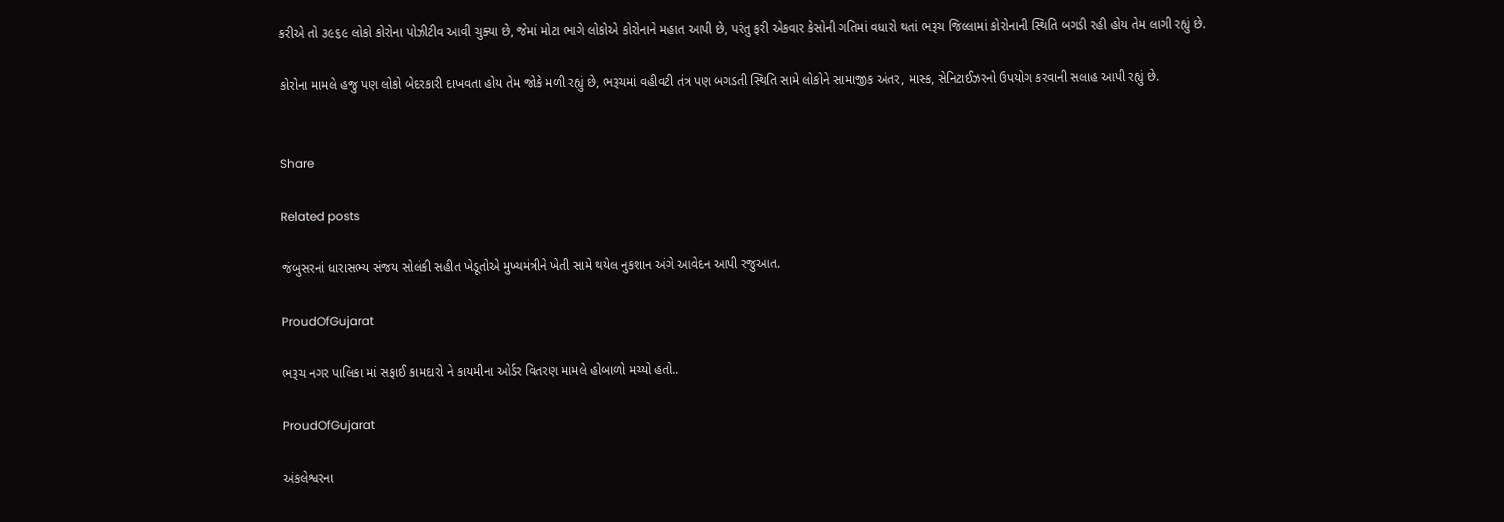કરીએ તો ૩૯૬૯ લોકો કોરોના પોઝીટીવ આવી ચુક્યા છે, જેમાં મોટા ભાગે લોકોએ કોરોનાને મહાત આપી છે, પરંતુ ફરી એકવાર કેસોની ગતિમાં વધારો થતાં ભરૂચ જિલ્લામાં કોરોનાની સ્થિતિ બગડી રહી હોય તેમ લાગી રહ્યું છે.

કોરોના મામલે હજુ પણ લોકો બેદરકારી દાખવતા હોય તેમ જોકે મળી રહ્યું છે, ભરૂચમાં વહીવટી તંત્ર પણ બગડતી સ્થિતિ સામે લોકોને સામાજીક અંતર, માસ્ક, સેનિટાઈઝરનો ઉપયોગ કરવાની સલાહ આપી રહ્યું છે.


Share

Related posts

જંબુસરનાં ધારાસભ્ય સંજય સોલંકી સહીત ખેડૂતોએ મુખ્યમંત્રીને ખેતી સામે થયેલ નુકશાન અંગે આવેદન આપી રજુઆત.

ProudOfGujarat

ભરૂચ નગર પાલિકા માં સફાઈ કામદારો ને કાયમીના ઓર્ડર વિતરણ મામલે હોબાળો મચ્યો હતો..

ProudOfGujarat

અંકલેશ્વરના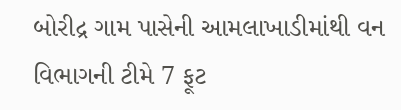બોરીદ્ર ગામ પાસેની આમલાખાડીમાંથી વન વિભાગની ટીમે 7 ફૂટ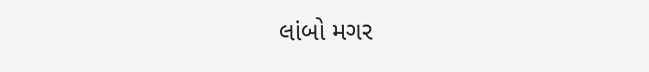લાંબો મગર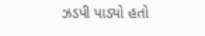ઝડપી પાડ્યો હતો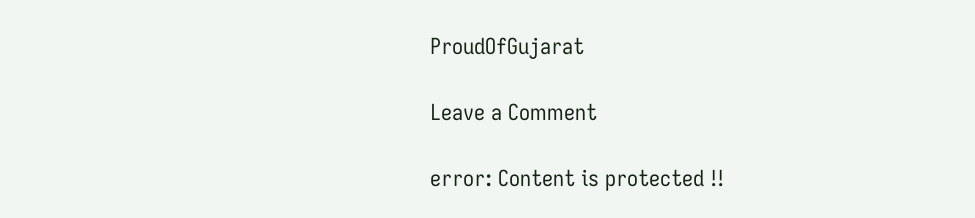ProudOfGujarat

Leave a Comment

error: Content is protected !!